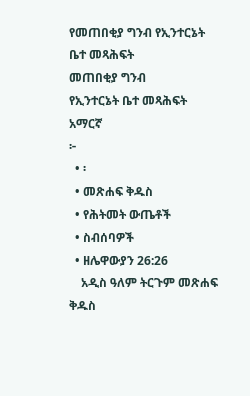የመጠበቂያ ግንብ የኢንተርኔት ቤተ መጻሕፍት
መጠበቂያ ግንብ
የኢንተርኔት ቤተ መጻሕፍት
አማርኛ
፦
  • ፡
  • መጽሐፍ ቅዱስ
  • የሕትመት ውጤቶች
  • ስብሰባዎች
  • ዘሌዋውያን 26:26
    አዲስ ዓለም ትርጉም መጽሐፍ ቅዱስ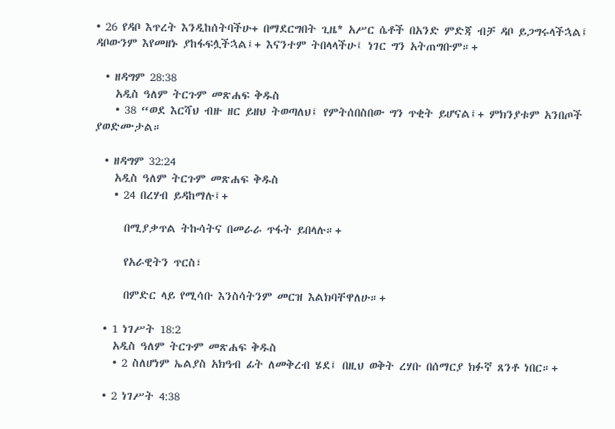• 26 የዳቦ እጥረት እንዲከሰትባችሁ+ በማደርግበት ጊዜ* አሥር ሴቶች በአንድ ምድጃ ብቻ ዳቦ ይጋግሩላችኋል፤ ዳቦውንም እየመዘኑ ያከፋፍሏችኋል፤+ እናንተም ትበላላችሁ፤ ነገር ግን አትጠግቡም።+

  • ዘዳግም 28:38
    አዲስ ዓለም ትርጉም መጽሐፍ ቅዱስ
    • 38 “ወደ እርሻህ ብዙ ዘር ይዘህ ትወጣለህ፤ የምትሰበስበው ግን ጥቂት ይሆናል፤+ ምክንያቱም አንበጦች ያወድሙታል።

  • ዘዳግም 32:24
    አዲስ ዓለም ትርጉም መጽሐፍ ቅዱስ
    • 24 በረሃብ ይዳከማሉ፤+

      በሚያቃጥል ትኩሳትና በመራራ ጥፋት ይበላሉ።+

      የአራዊትን ጥርስ፣

      በምድር ላይ የሚሳቡ እንስሳትንም መርዝ እልክባቸዋለሁ።+

  • 1 ነገሥት 18:2
    አዲስ ዓለም ትርጉም መጽሐፍ ቅዱስ
    • 2 ስለሆነም ኤልያስ አክዓብ ፊት ለመቅረብ ሄደ፤ በዚህ ወቅት ረሃቡ በሰማርያ ክፉኛ ጸንቶ ነበር።+

  • 2 ነገሥት 4:38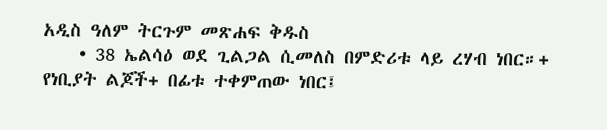አዲስ ዓለም ትርጉም መጽሐፍ ቅዱስ
    • 38 ኤልሳዕ ወደ ጊልጋል ሲመለስ በምድሪቱ ላይ ረሃብ ነበር።+ የነቢያት ልጆች+ በፊቱ ተቀምጠው ነበር፤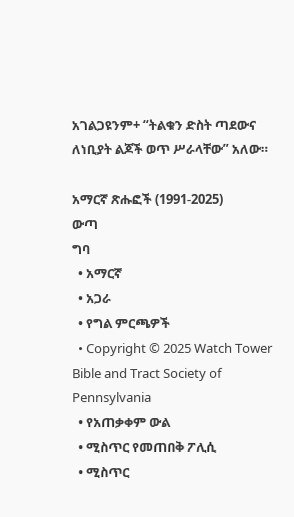አገልጋዩንም+ “ትልቁን ድስት ጣደውና ለነቢያት ልጆች ወጥ ሥራላቸው” አለው።

አማርኛ ጽሑፎች (1991-2025)
ውጣ
ግባ
  • አማርኛ
  • አጋራ
  • የግል ምርጫዎች
  • Copyright © 2025 Watch Tower Bible and Tract Society of Pennsylvania
  • የአጠቃቀም ውል
  • ሚስጥር የመጠበቅ ፖሊሲ
  • ሚስጥር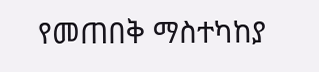የመጠበቅ ማስተካከያ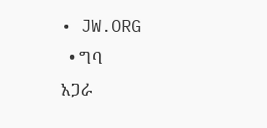• JW.ORG
  • ግባ
አጋራ